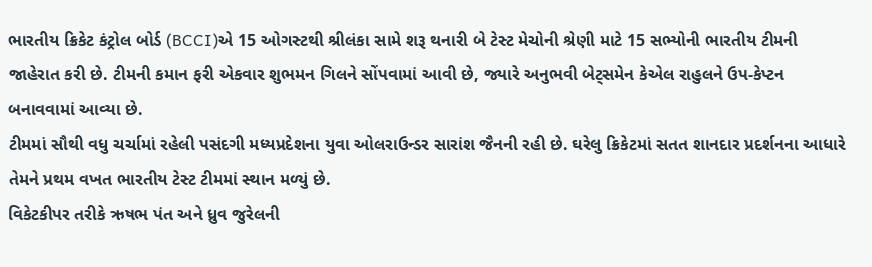ભારતીય ક્રિકેટ કંટ્રોલ બોર્ડ (BCCI)એ 15 ઓગસ્ટથી શ્રીલંકા સામે શરૂ થનારી બે ટેસ્ટ મેચોની શ્રેણી માટે 15 સભ્યોની ભારતીય ટીમની જાહેરાત કરી છે. ટીમની કમાન ફરી એકવાર શુભમન ગિલને સોંપવામાં આવી છે, જ્યારે અનુભવી બેટ્સમેન કેએલ રાહુલને ઉપ-કેપ્ટન બનાવવામાં આવ્યા છે.
ટીમમાં સૌથી વધુ ચર્ચામાં રહેલી પસંદગી મધ્યપ્રદેશના યુવા ઓલરાઉન્ડર સારાંશ જૈનની રહી છે. ઘરેલુ ક્રિકેટમાં સતત શાનદાર પ્રદર્શનના આધારે તેમને પ્રથમ વખત ભારતીય ટેસ્ટ ટીમમાં સ્થાન મળ્યું છે.
વિકેટકીપર તરીકે ઋષભ પંત અને ધ્રુવ જુરેલની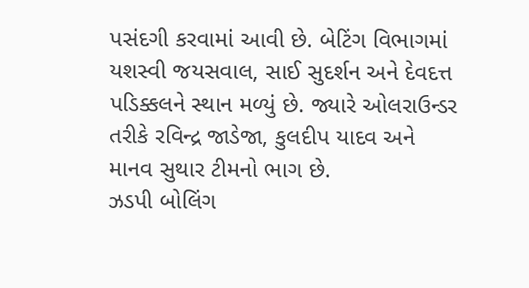પસંદગી કરવામાં આવી છે. બેટિંગ વિભાગમાં યશસ્વી જયસવાલ, સાઈ સુદર્શન અને દેવદત્ત પડિક્કલને સ્થાન મળ્યું છે. જ્યારે ઓલરાઉન્ડર તરીકે રવિન્દ્ર જાડેજા, કુલદીપ યાદવ અને માનવ સુથાર ટીમનો ભાગ છે.
ઝડપી બોલિંગ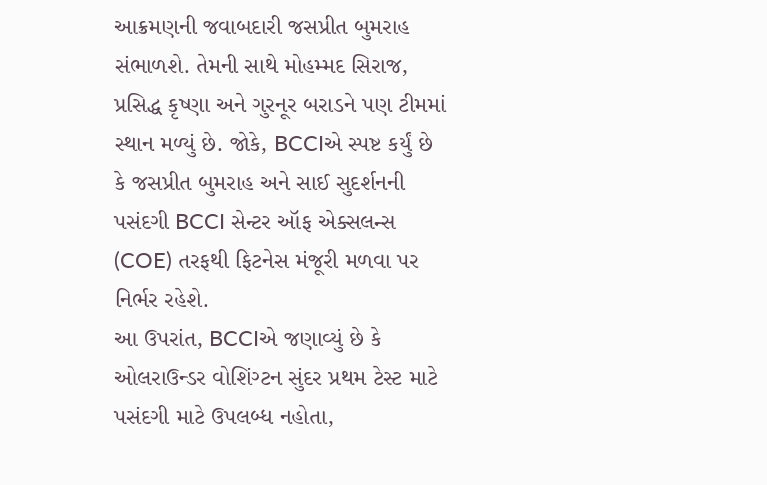આક્રમણની જવાબદારી જસપ્રીત બુમરાહ સંભાળશે. તેમની સાથે મોહમ્મદ સિરાજ, પ્રસિદ્ધ કૃષ્ણા અને ગુરનૂર બરાડને પણ ટીમમાં સ્થાન મળ્યું છે. જોકે, BCCIએ સ્પષ્ટ કર્યું છે કે જસપ્રીત બુમરાહ અને સાઈ સુદર્શનની પસંદગી BCCI સેન્ટર ઑફ એક્સલન્સ (COE) તરફથી ફિટનેસ મંજૂરી મળવા પર નિર્ભર રહેશે.
આ ઉપરાંત, BCCIએ જણાવ્યું છે કે ઓલરાઉન્ડર વોશિંગ્ટન સુંદર પ્રથમ ટેસ્ટ માટે પસંદગી માટે ઉપલબ્ધ નહોતા,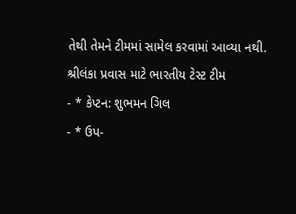તેથી તેમને ટીમમાં સામેલ કરવામાં આવ્યા નથી.
શ્રીલંકા પ્રવાસ માટે ભારતીય ટેસ્ટ ટીમ
- * કેપ્ટન: શુભમન ગિલ
- * ઉપ-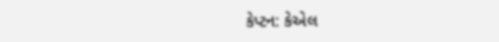કેપ્ટન: કેએલ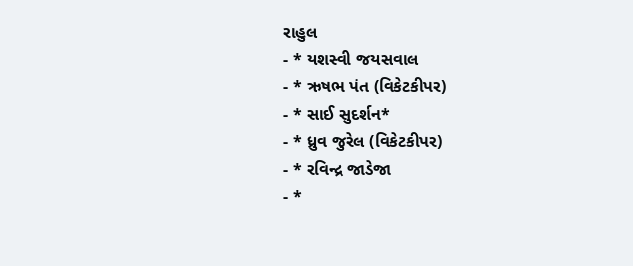રાહુલ
- * યશસ્વી જયસવાલ
- * ઋષભ પંત (વિકેટકીપર)
- * સાઈ સુદર્શન*
- * ધ્રુવ જુરેલ (વિકેટકીપર)
- * રવિન્દ્ર જાડેજા
- *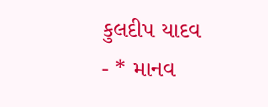કુલદીપ યાદવ
- * માનવ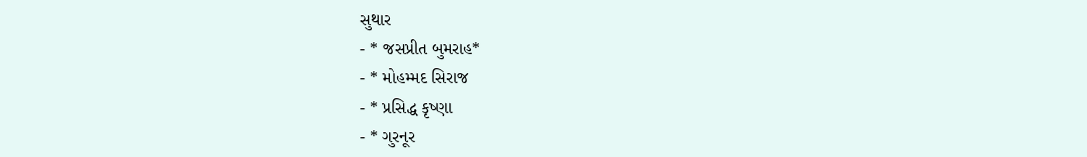સુથાર
- * જસપ્રીત બુમરાહ*
- * મોહમ્મદ સિરાજ
- * પ્રસિદ્ધ કૃષ્ણા
- * ગુરનૂર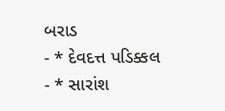બરાડ
- * દેવદત્ત પડિક્કલ
- * સારાંશ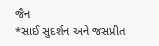જૈન
*સાઈ સુદર્શન અને જસપ્રીત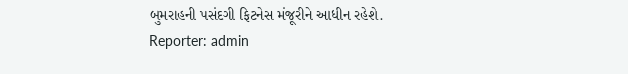બુમરાહની પસંદગી ફિટનેસ મંજૂરીને આધીન રહેશે.
Reporter: admin